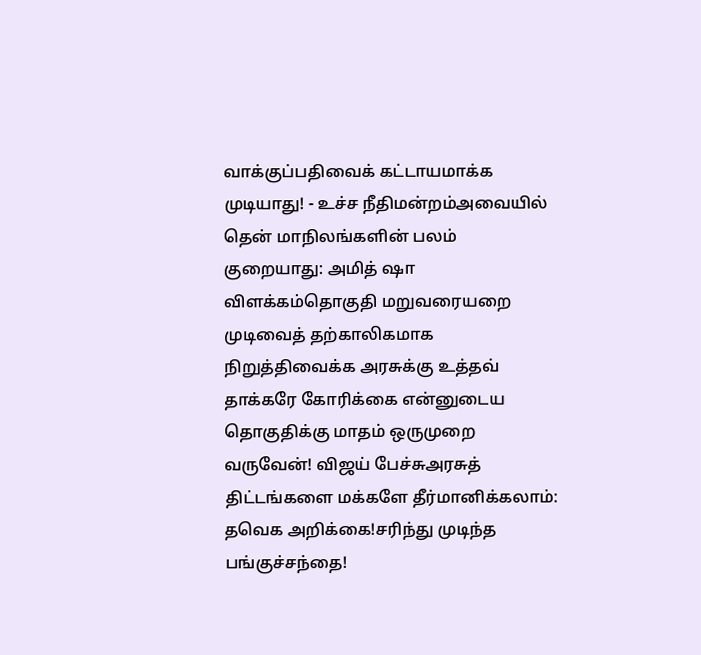வாக்குப்பதிவைக் கட்டாயமாக்க முடியாது! - உச்ச நீதிமன்றம்அவையில் தென் மாநிலங்களின் பலம் குறையாது: அமித் ஷா விளக்கம்தொகுதி மறுவரையறை முடிவைத் தற்காலிகமாக நிறுத்திவைக்க அரசுக்கு உத்தவ் தாக்கரே கோரிக்கை என்னுடைய தொகுதிக்கு மாதம் ஒருமுறை வருவேன்! விஜய் பேச்சுஅரசுத் திட்டங்களை மக்களே தீர்மானிக்கலாம்: தவெக அறிக்கை!சரிந்து முடிந்த பங்குச்சந்தை!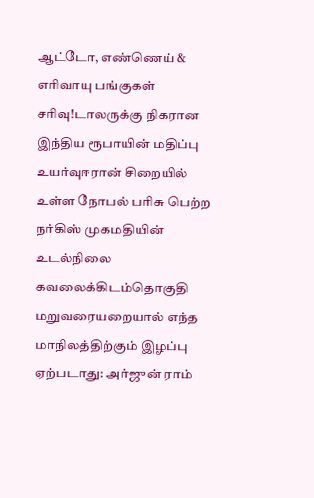ஆட்டோ, எண்ணெய் & எரிவாயு பங்குகள் சரிவு!டாலருக்கு நிகரான இந்திய ரூபாயின் மதிப்பு உயர்வுஈரான் சிறையில் உள்ள நோபல் பரிசு பெற்ற நர்கிஸ் முகமதியின் உடல்நிலை கவலைக்கிடம்தொகுதி மறுவரையறையால் எந்த மாநிலத்திற்கும் இழப்பு ஏற்படாது: அர்ஜுன் ராம்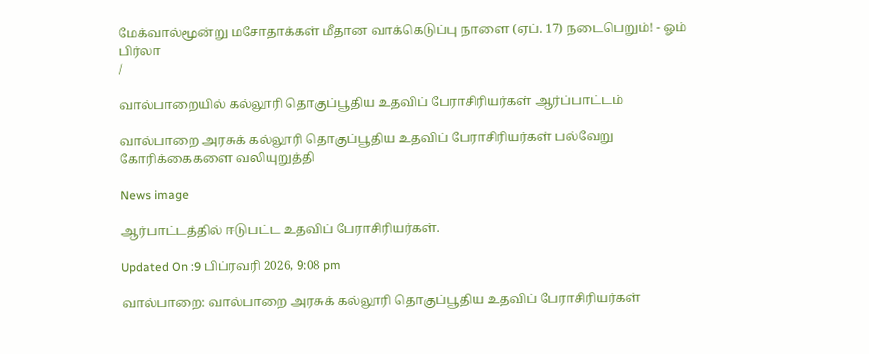மேக்வால்மூன்று மசோதாக்கள் மீதான வாக்கெடுப்பு நாளை (ஏப். 17) நடைபெறும்! - ஓம் பிர்லா
/

வால்பாறையில் கல்லூரி தொகுப்பூதிய உதவிப் பேராசிரியர்கள் ஆர்ப்பாட்டம்

வால்பாறை அரசுக் கல்லூரி தொகுப்பூதிய உதவிப் பேராசிரியர்கள் பல்வேறு கோரிக்கைகளை வலியுறுத்தி

News image

ஆர்பாட்டத்தில் ஈடுபட்ட உதவிப் பேராசிரியர்கள்.

Updated On :9 பிப்ரவரி 2026, 9:08 pm

வால்பாறை: வால்பாறை அரசுக் கல்லூரி தொகுப்பூதிய உதவிப் பேராசிரியர்கள்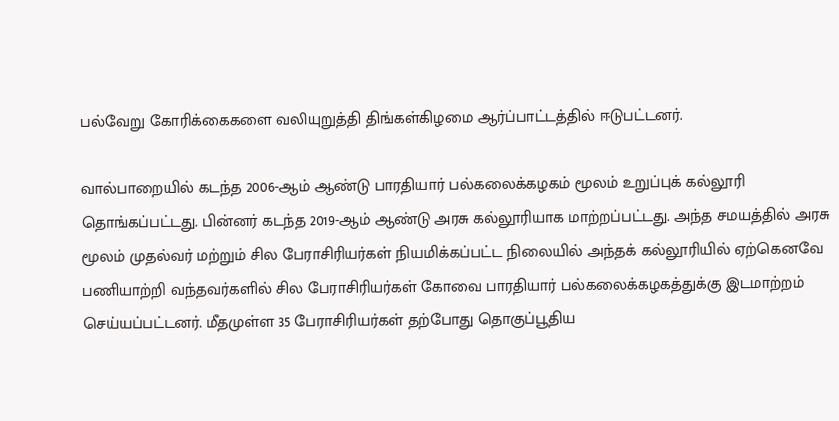பல்வேறு கோரிக்கைகளை வலியுறுத்தி திங்கள்கிழமை ஆர்ப்பாட்டத்தில் ஈடுபட்டனர்.

வால்பாறையில் கடந்த 2006-ஆம் ஆண்டு பாரதியார் பல்கலைக்கழகம் மூலம் உறுப்புக் கல்லூரி தொங்கப்பட்டது. பின்னர் கடந்த 2019-ஆம் ஆண்டு அரசு கல்லூரியாக மாற்றப்பட்டது. அந்த சமயத்தில் அரசு மூலம் முதல்வர் மற்றும் சில பேராசிரியர்கள் நியமிக்கப்பட்ட நிலையில் அந்தக் கல்லூரியில் ஏற்கெனவே பணியாற்றி வந்தவர்களில் சில பேராசிரியர்கள் கோவை பாரதியார் பல்கலைக்கழகத்துக்கு இடமாற்றம் செய்யப்பட்டனர். மீதமுள்ள 35 பேராசிரியர்கள் தற்போது தொகுப்பூதிய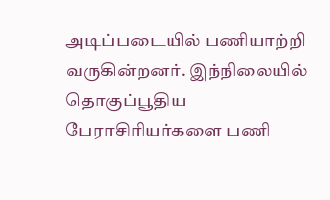அடிப்படையில் பணியாற்றி வருகின்றனர். இந்நிலையில் தொகுப்பூதிய பேராசிரியர்களை பணி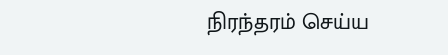நிரந்தரம் செய்ய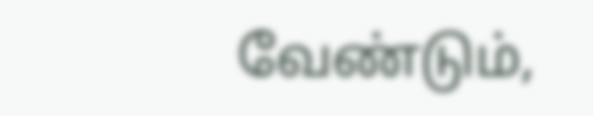வேண்டும்,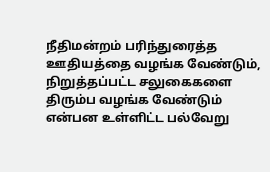நீதிமன்றம் பரிந்துரைத்த ஊதியத்தை வழங்க வேண்டும், நிறுத்தப்பட்ட சலுகைகளை திரும்ப வழங்க வேண்டும் என்பன உள்ளிட்ட பல்வேறு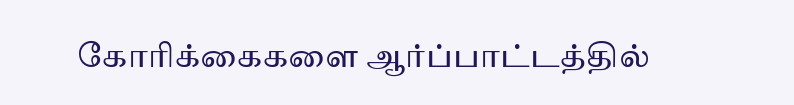கோரிக்கைகளை ஆர்ப்பாட்டத்தில்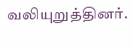வலியுறுத்தினர்.